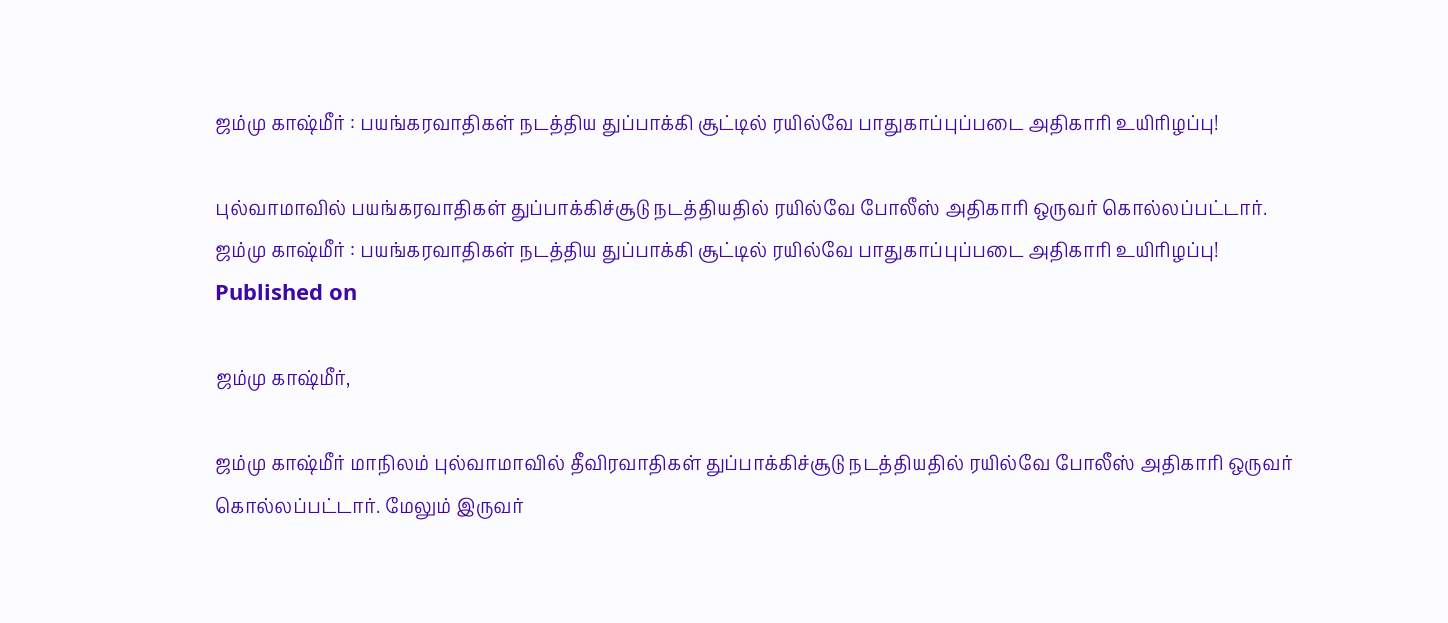ஜம்மு காஷ்மீர் : பயங்கரவாதிகள் நடத்திய துப்பாக்கி சூட்டில் ரயில்வே பாதுகாப்புப்படை அதிகாரி உயிரிழப்பு!

புல்வாமாவில் பயங்கரவாதிகள் துப்பாக்கிச்சூடு நடத்தியதில் ரயில்வே போலீஸ் அதிகாரி ஒருவர் கொல்லப்பட்டார்.
ஜம்மு காஷ்மீர் : பயங்கரவாதிகள் நடத்திய துப்பாக்கி சூட்டில் ரயில்வே பாதுகாப்புப்படை அதிகாரி உயிரிழப்பு!
Published on

ஜம்மு காஷ்மீர்,

ஜம்மு காஷ்மீர் மாநிலம் புல்வாமாவில் தீவிரவாதிகள் துப்பாக்கிச்சூடு நடத்தியதில் ரயில்வே போலீஸ் அதிகாரி ஒருவர் கொல்லப்பட்டார். மேலும் இருவர்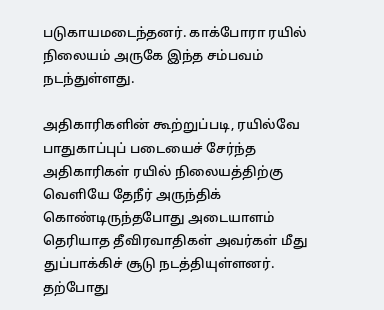படுகாயமடைந்தனர். காக்போரா ரயில் நிலையம் அருகே இந்த சம்பவம் நடந்துள்ளது.

அதிகாரிகளின் கூற்றுப்படி, ரயில்வே பாதுகாப்புப் படையைச் சேர்ந்த அதிகாரிகள் ரயில் நிலையத்திற்கு வெளியே தேநீர் அருந்திக் கொண்டிருந்தபோது அடையாளம் தெரியாத தீவிரவாதிகள் அவர்கள் மீது துப்பாக்கிச் சூடு நடத்தியுள்ளனர். தற்போது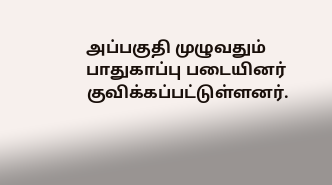அப்பகுதி முழுவதும் பாதுகாப்பு படையினர் குவிக்கப்பட்டுள்ளனர்.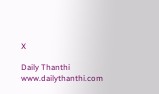X

Daily Thanthi
www.dailythanthi.com